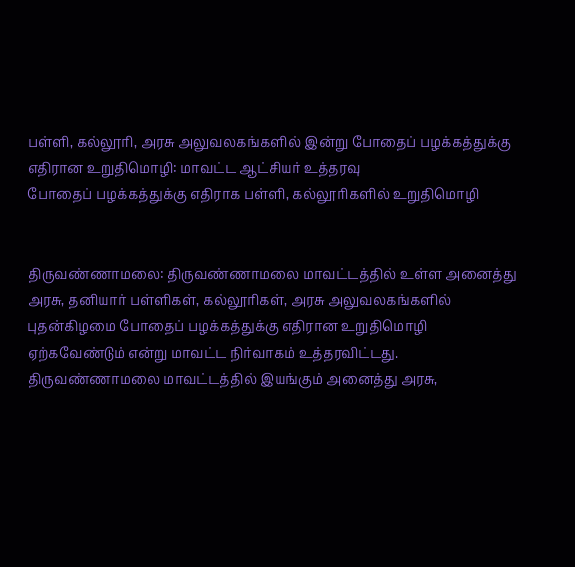பள்ளி, கல்லூரி, அரசு அலுவலகங்களில் இன்று போதைப் பழக்கத்துக்கு எதிரான உறுதிமொழி: மாவட்ட ஆட்சியர் உத்தரவு
போதைப் பழக்கத்துக்கு எதிராக பள்ளி, கல்லூரிகளில் உறுதிமொழி


திருவண்ணாமலை: திருவண்ணாமலை மாவட்டத்தில் உள்ள அனைத்து அரசு, தனியார் பள்ளிகள், கல்லூரிகள், அரசு அலுவலகங்களில் புதன்கிழமை போதைப் பழக்கத்துக்கு எதிரான உறுதிமொழி ஏற்கவேண்டும் என்று மாவட்ட நிர்வாகம் உத்தரவிட்டது.
திருவண்ணாமலை மாவட்டத்தில் இயங்கும் அனைத்து அரசு,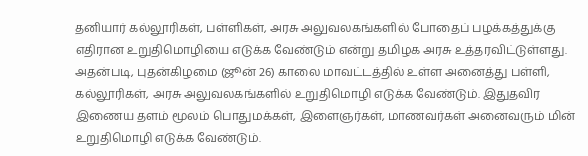தனியார் கல்லூரிகள், பள்ளிகள், அரசு அலுவலகங்களில் போதைப் பழக்கத்துக்கு எதிரான உறுதிமொழியை எடுக்க வேண்டும் என்று தமிழக அரசு உத்தரவிட்டுள்ளது.
அதன்படி, புதன்கிழமை (ஜூன் 26) காலை மாவட்டத்தில் உள்ள அனைத்து பள்ளி, கல்லூரிகள், அரசு அலுவலகங்களில் உறுதிமொழி எடுக்க வேண்டும். இதுதவிர இணைய தளம் மூலம் பொதுமக்கள், இளைஞர்கள், மாணவர்கள் அனைவரும் மின் உறுதிமொழி எடுக்க வேண்டும்.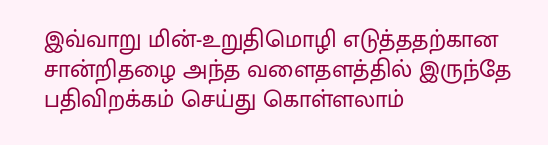இவ்வாறு மின்-உறுதிமொழி எடுத்ததற்கான சான்றிதழை அந்த வளைதளத்தில் இருந்தே பதிவிறக்கம் செய்து கொள்ளலாம்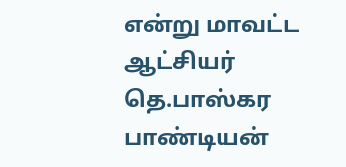என்று மாவட்ட ஆட்சியர் தெ.பாஸ்கர பாண்டியன்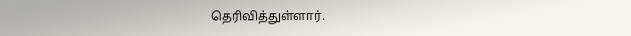தெரிவித்துள்ளார்.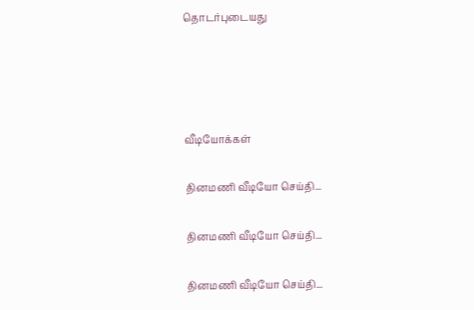தொடர்புடையது




வீடியோக்கள்

தினமணி வீடியோ செய்தி...

தினமணி வீடியோ செய்தி...

தினமணி வீடியோ செய்தி...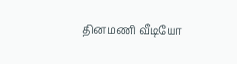தினமணி வீடியோ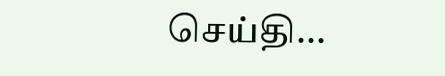செய்தி...